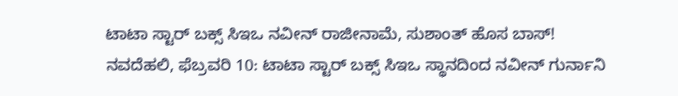ಟಾಟಾ ಸ್ಟಾರ್ ಬಕ್ಸ್ ಸಿಇಒ ನವೀನ್ ರಾಜೀನಾಮೆ, ಸುಶಾಂತ್ ಹೊಸ ಬಾಸ್!
ನವದೆಹಲಿ, ಫೆಬ್ರವರಿ 10: ಟಾಟಾ ಸ್ಟಾರ್ ಬಕ್ಸ್ ಸಿಇಒ ಸ್ಥಾನದಿಂದ ನವೀನ್ ಗುರ್ನಾನಿ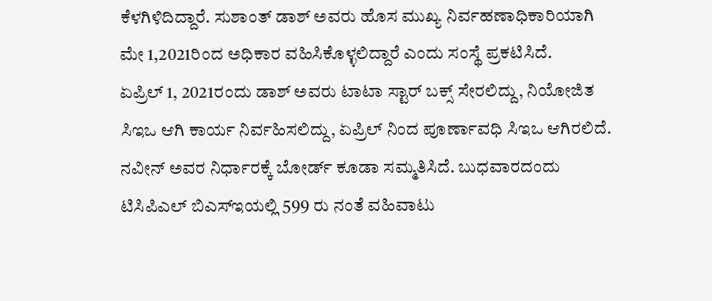ಕೆಳಗಿಳಿದಿದ್ದಾರೆ. ಸುಶಾಂತ್ ಡಾಶ್ ಅವರು ಹೊಸ ಮುಖ್ಯ ನಿರ್ವಹಣಾಧಿಕಾರಿಯಾಗಿ ಮೇ 1,2021ರಿಂದ ಅಧಿಕಾರ ವಹಿಸಿಕೊಳ್ಳಲಿದ್ದಾರೆ ಎಂದು ಸಂಸ್ಥೆ ಪ್ರಕಟಿಸಿದೆ.
ಏಪ್ರಿಲ್ 1, 2021ರಂದು ಡಾಶ್ ಅವರು ಟಾಟಾ ಸ್ಟಾರ್ ಬಕ್ಸ್ ಸೇರಲಿದ್ದು, ನಿಯೋಜಿತ ಸಿಇಒ ಆಗಿ ಕಾರ್ಯ ನಿರ್ವಹಿಸಲಿದ್ದು, ಏಪ್ರಿಲ್ ನಿಂದ ಪೂರ್ಣಾವಧಿ ಸಿಇಒ ಆಗಿರಲಿದೆ. ನವೀನ್ ಅವರ ನಿರ್ಧಾರಕ್ಕೆ ಬೋರ್ಡ್ ಕೂಡಾ ಸಮ್ಮತಿಸಿದೆ. ಬುಧವಾರದಂದು ಟಿಸಿಪಿಎಲ್ ಬಿಎಸ್ಇಯಲ್ಲಿ 599 ರು ನಂತೆ ವಹಿವಾಟು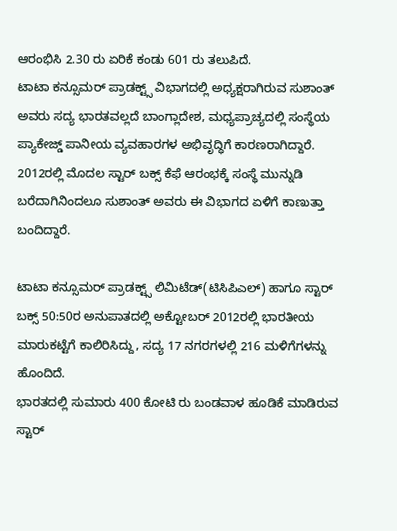ಆರಂಭಿಸಿ 2.30 ರು ಏರಿಕೆ ಕಂಡು 601 ರು ತಲುಪಿದೆ.
ಟಾಟಾ ಕನ್ಸೂಮರ್ ಪ್ರಾಡಕ್ಟ್ಸ್ ವಿಭಾಗದಲ್ಲಿ ಅಧ್ಯಕ್ಷರಾಗಿರುವ ಸುಶಾಂತ್ ಅವರು ಸದ್ಯ ಭಾರತವಲ್ಲದೆ ಬಾಂಗ್ಲಾದೇಶ, ಮಧ್ಯಪ್ರಾಚ್ಯದಲ್ಲಿ ಸಂಸ್ಥೆಯ ಪ್ಯಾಕೇಜ್ಡ್ ಪಾನೀಯ ವ್ಯವಹಾರಗಳ ಅಭಿವೃದ್ಧಿಗೆ ಕಾರಣರಾಗಿದ್ದಾರೆ. 2012ರಲ್ಲಿ ಮೊದಲ ಸ್ಟಾರ್ ಬಕ್ಸ್ ಕೆಫೆ ಆರಂಭಕ್ಕೆ ಸಂಸ್ಥೆ ಮುನ್ನುಡಿ ಬರೆದಾಗಿನಿಂದಲೂ ಸುಶಾಂತ್ ಅವರು ಈ ವಿಭಾಗದ ಏಳಿಗೆ ಕಾಣುತ್ತಾ ಬಂದಿದ್ದಾರೆ.

ಟಾಟಾ ಕನ್ಸೂಮರ್ ಪ್ರಾಡಕ್ಟ್ಸ್ ಲಿಮಿಟೆಡ್(ಟಿಸಿಪಿಎಲ್) ಹಾಗೂ ಸ್ಟಾರ್ ಬಕ್ಸ್ 50:50ರ ಅನುಪಾತದಲ್ಲಿ ಅಕ್ಟೋಬರ್ 2012ರಲ್ಲಿ ಭಾರತೀಯ ಮಾರುಕಟ್ಟೆಗೆ ಕಾಲಿರಿಸಿದ್ದು, ಸದ್ಯ 17 ನಗರಗಳಲ್ಲಿ 216 ಮಳಿಗೆಗಳನ್ನು ಹೊಂದಿದೆ.
ಭಾರತದಲ್ಲಿ ಸುಮಾರು 400 ಕೋಟಿ ರು ಬಂಡವಾಳ ಹೂಡಿಕೆ ಮಾಡಿರುವ ಸ್ಟಾರ್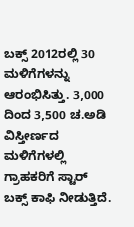ಬಕ್ಸ್ 2012ರಲ್ಲಿ 30 ಮಳಿಗೆಗಳನ್ನು ಆರಂಭಿಸಿತ್ತು. 3,000 ದಿಂದ 3,500 ಚ.ಅಡಿ ವಿಸ್ತೀರ್ಣದ ಮಳಿಗೆಗಳಲ್ಲಿ ಗ್ರಾಹಕರಿಗೆ ಸ್ಟಾರ್ ಬಕ್ಸ್ ಕಾಫಿ ನೀಡುತ್ತಿದೆ.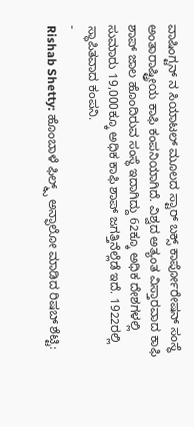ವಾಷಿಂಗ್ಟನ್ ನ ಸಿಯಾಟಲ್ ಮೂಲದ ಸ್ಟಾರ್ ಬಕ್ಸ್ ಕಾರ್ಪೋರೇಷನ್ ಸಂಸ್ಥೆ ಅಂತಾರಾಷ್ಟ್ರೀಯ ಕಾಫಿ ಕಂಪನಿಯಾಗಿದೆ. ವಿಶ್ವದ ಅತ್ಯಂತ ವಿಸ್ತಾರವಾದ ಕಾಫಿ ಶಾಪ್ ಜಾಲ ಹೊಂದಿರುವ ಸಂಸ್ಥೆ ಇದಾಗಿದ್ದು 62ಕ್ಕೂ ಅಧಿಕ ದೇಶಗಳಲ್ಲಿ ಸುಮಾರು 19,000ಕ್ಕೂ ಅಧಿಕ ಕಾಫಿ ಶಾಪ್ ಜಗತ್ತಿನೆಲ್ಲೆಡೆ ಇದೆ. 1922ರಲ್ಲಿ ಸ್ಥಾಪಿತವಾದ ಕಂಪನಿ.
-
Rishab Shetty: ಹೊಂಬಾಳೆ ಫಿಲ್ಮ್ಸ್ ಅನ್ಫಾಲೋ ಮಾಡಿದ ರಿಷಬ್ ಶೆಟ್ಟಿ: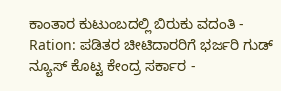ಕಾಂತಾರ ಕುಟುಂಬದಲ್ಲಿ ಬಿರುಕು ವದಂತಿ -
Ration: ಪಡಿತರ ಚೀಟಿದಾರರಿಗೆ ಭರ್ಜರಿ ಗುಡ್ ನ್ಯೂಸ್ ಕೊಟ್ಟ ಕೇಂದ್ರ ಸರ್ಕಾರ -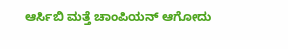ಆರ್ಸಿಬಿ ಮತ್ತೆ ಚಾಂಪಿಯನ್ ಆಗೋದು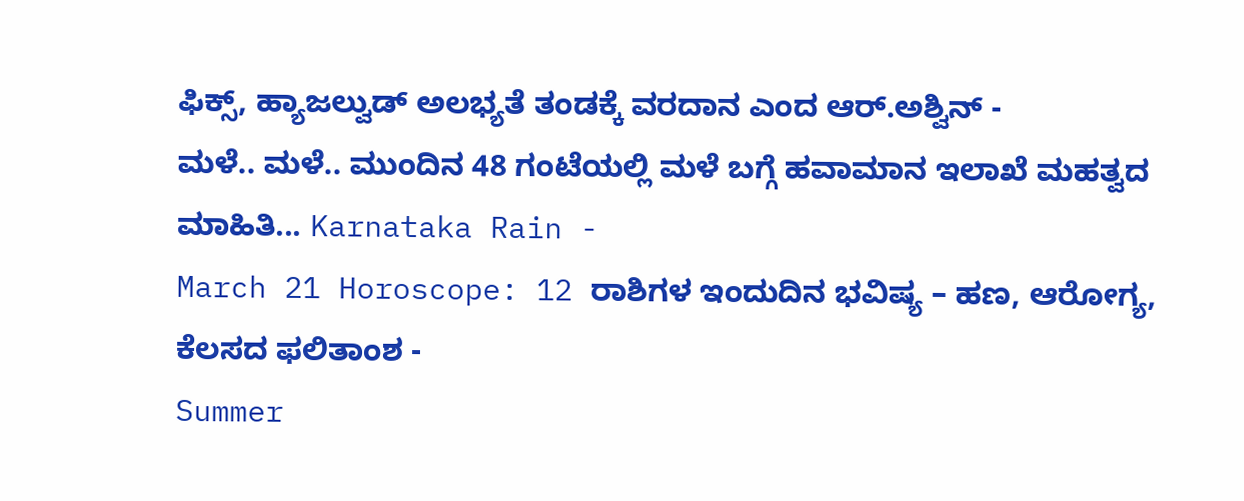ಫಿಕ್ಸ್, ಹ್ಯಾಜಲ್ವುಡ್ ಅಲಭ್ಯತೆ ತಂಡಕ್ಕೆ ವರದಾನ ಎಂದ ಆರ್.ಅಶ್ವಿನ್ -
ಮಳೆ.. ಮಳೆ.. ಮುಂದಿನ 48 ಗಂಟೆಯಲ್ಲಿ ಮಳೆ ಬಗ್ಗೆ ಹವಾಮಾನ ಇಲಾಖೆ ಮಹತ್ವದ ಮಾಹಿತಿ... Karnataka Rain -
March 21 Horoscope: 12 ರಾಶಿಗಳ ಇಂದುದಿನ ಭವಿಷ್ಯ – ಹಣ, ಆರೋಗ್ಯ, ಕೆಲಸದ ಫಲಿತಾಂಶ -
Summer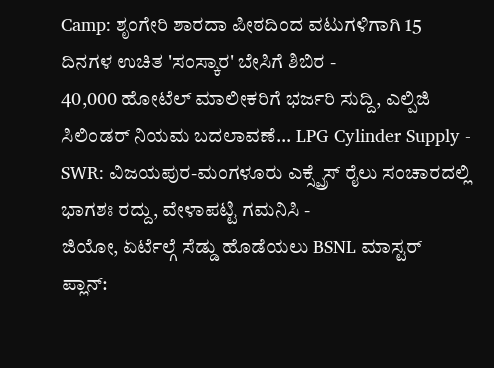Camp: ಶೃಂಗೇರಿ ಶಾರದಾ ಪೀಠದಿಂದ ವಟುಗಳಿಗಾಗಿ 15 ದಿನಗಳ ಉಚಿತ 'ಸಂಸ್ಕಾರ' ಬೇಸಿಗೆ ಶಿಬಿರ -
40,000 ಹೋಟೆಲ್ ಮಾಲೀಕರಿಗೆ ಭರ್ಜರಿ ಸುದ್ದಿ, ಎಲ್ಪಿಜಿ ಸಿಲಿಂಡರ್ ನಿಯಮ ಬದಲಾವಣೆ... LPG Cylinder Supply -
SWR: ವಿಜಯಪುರ-ಮಂಗಳೂರು ಎಕ್ಸ್ಪ್ರೆಸ್ ರೈಲು ಸಂಚಾರದಲ್ಲಿ ಭಾಗಶಃ ರದ್ದು, ವೇಳಾಪಟ್ಟಿ ಗಮನಿಸಿ -
ಜಿಯೋ, ಏರ್ಟೆಲ್ಗೆ ಸೆಡ್ಡು ಹೊಡೆಯಲು BSNL ಮಾಸ್ಟರ್ ಪ್ಲಾನ್: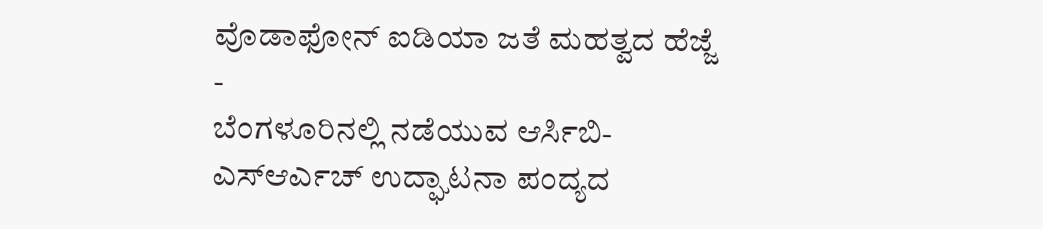ವೊಡಾಫೋನ್ ಐಡಿಯಾ ಜತೆ ಮಹತ್ವದ ಹೆಜ್ಜೆ -
ಬೆಂಗಳೂರಿನಲ್ಲಿ ನಡೆಯುವ ಆರ್ಸಿಬಿ-ಎಸ್ಆರ್ಎಚ್ ಉದ್ಘಾಟನಾ ಪಂದ್ಯದ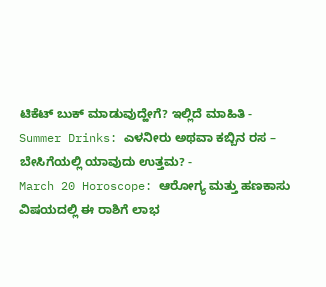ಟಿಕೆಟ್ ಬುಕ್ ಮಾಡುವುದ್ಹೇಗೆ? ಇಲ್ಲಿದೆ ಮಾಹಿತಿ -
Summer Drinks: ಎಳನೀರು ಅಥವಾ ಕಬ್ಬಿನ ರಸ – ಬೇಸಿಗೆಯಲ್ಲಿ ಯಾವುದು ಉತ್ತಮ? -
March 20 Horoscope: ಆರೋಗ್ಯ ಮತ್ತು ಹಣಕಾಸು ವಿಷಯದಲ್ಲಿ ಈ ರಾಶಿಗೆ ಲಾಭ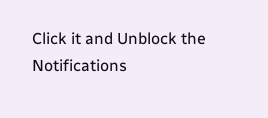Click it and Unblock the Notifications